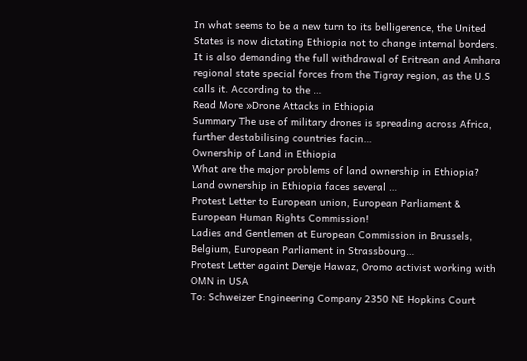In what seems to be a new turn to its belligerence, the United States is now dictating Ethiopia not to change internal borders. It is also demanding the full withdrawal of Eritrean and Amhara regional state special forces from the Tigray region, as the U.S calls it. According to the …
Read More »Drone Attacks in Ethiopia
Summary The use of military drones is spreading across Africa, further destabilising countries facin…
Ownership of Land in Ethiopia
What are the major problems of land ownership in Ethiopia? Land ownership in Ethiopia faces several …
Protest Letter to European union, European Parliament & European Human Rights Commission!
Ladies and Gentlemen at European Commission in Brussels, Belgium, European Parliament in Strassbourg…
Protest Letter againt Dereje Hawaz, Oromo activist working with OMN in USA
To: Schweizer Engineering Company 2350 NE Hopkins Court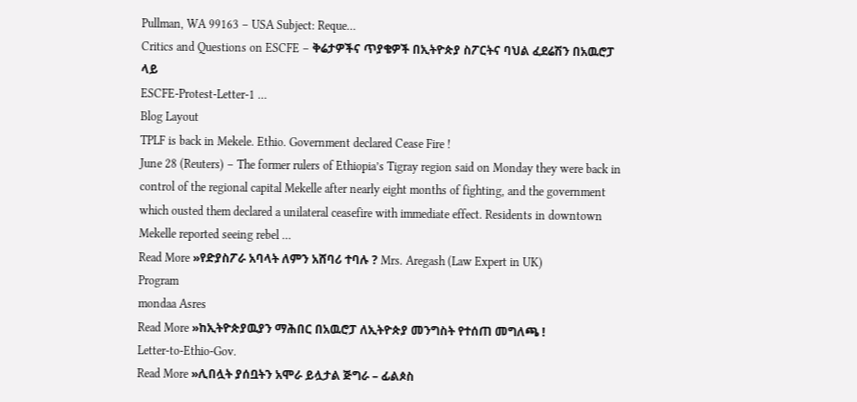Pullman, WA 99163 – USA Subject: Reque…
Critics and Questions on ESCFE – ቅሬታዎችና ጥያቄዎች በኢትዮጵያ ስፖርትና ባህል ፈደሬሽን በአዉሮፓ ላይ
ESCFE-Protest-Letter-1 …
Blog Layout
TPLF is back in Mekele. Ethio. Government declared Cease Fire !
June 28 (Reuters) – The former rulers of Ethiopia’s Tigray region said on Monday they were back in control of the regional capital Mekelle after nearly eight months of fighting, and the government which ousted them declared a unilateral ceasefire with immediate effect. Residents in downtown Mekelle reported seeing rebel …
Read More »የድያስፖራ አባላት ለምን አሸባሪ ተባሉ ? Mrs. Aregash (Law Expert in UK)
Program
mondaa Asres
Read More »ከኢትዮጵያዉያን ማሕበር በአዉሮፓ ለኢትዮጵያ መንግስት የተሰጠ መግለጫ !
Letter-to-Ethio-Gov.
Read More »ሊበሏት ያሰቧትን አሞራ ይሏታል ጅግራ – ፊልጶስ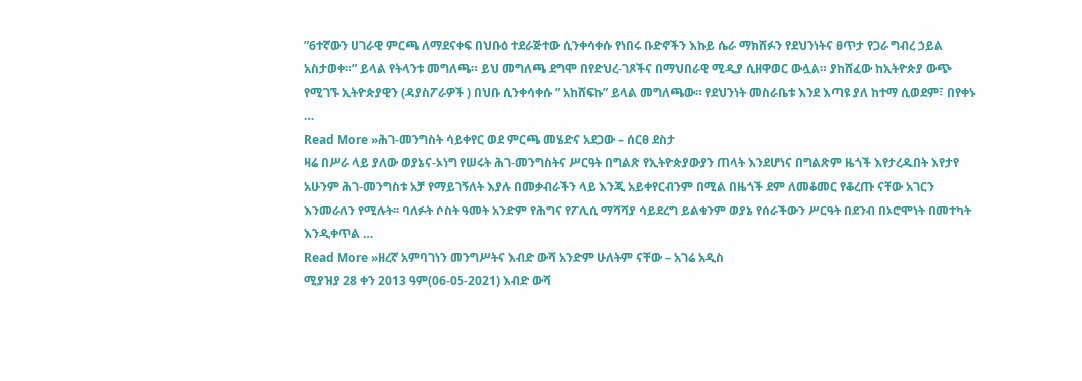”6ተኛውን ሀገራዊ ምርጫ ለማደናቀፍ በህቡዕ ተደራጅተው ሲንቀሳቀሱ የነበሩ ቡድኖችን እኩይ ሴራ ማክሸፉን የደህንነትና ፀጥታ የጋራ ግብረ ኃይል አስታወቀ።” ይላል የትላንቱ መግለጫ። ይህ መግለጫ ደግሞ በየድህረ-ገጾችና በማህበራዊ ሚዲያ ሲዘዋወር ውሏል። ያከሸፈው ከኢትዮጵያ ውጭ የሚገኙ ኢትዮጵያዊን (ዳያስፖራዎች ) በህቡ ሲንቀሳቀሱ ” አከሸፍኩ” ይላል መግለጫው። የደህንነት መስራቤቱ እንደ እጣዩ ያለ ከተማ ሲወደም፣ በየቀኑ …
Read More »ሕገ-መንግስት ሳይቀየር ወደ ምርጫ መሄድና አደጋው – ሰርፀ ደስታ
ዛሬ በሥራ ላይ ያለው ወያኔና-ኦነግ የሠሩት ሕገ-መንግስትና ሥርዓት በግልጽ የኢትዮጵያውያን ጠላት እንደሆነና በግልጽም ዜጎች እየታረዱበት እየታየ አሁንም ሕገ-መንግስቱ አቻ የማይገኝለት እያሉ በመቃብራችን ላይ እንጂ አይቀየርብንም በሚል በዜጎች ደም ለመቆመር የቆረጡ ናቸው አገርን እንመራለን የሚሉት፡፡ ባለፉት ሶስት ዓመት አንድም የሕግና የፖሊሲ ማሻሻያ ሳይደረግ ይልቁንም ወያኔ የሰራችውን ሥርዓት በደንብ በኦሮሞነት በመተካት እንዲቀጥል …
Read More »ዘረኛ አምባገነን መንግሥትና እብድ ውሻ አንድም ሁለትም ናቸው – አገሬ አዲስ
ሚያዝያ 28 ቀን 2013 ዓም(06-05-2021) እብድ ውሻ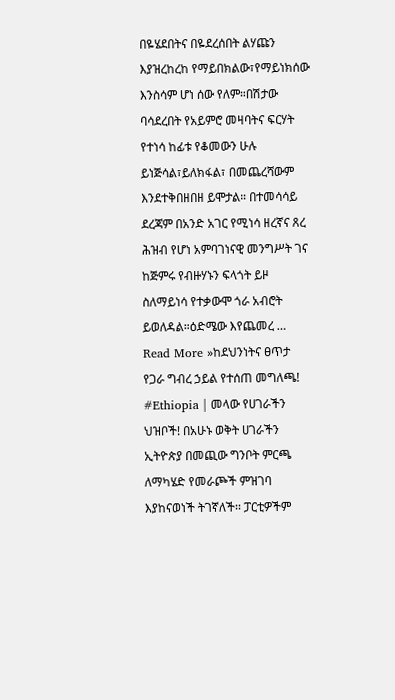በዬሄደበትና በዬደረሰበት ልሃጩን እያዝረከረከ የማይበክልው፣የማይነክሰው እንስሳም ሆነ ሰው የለም።በሽታው ባሳደረበት የአይምሮ መዛባትና ፍርሃት የተነሳ ከፊቱ የቆመውን ሁሉ ይነጅሳል፣ይለክፋል፣ በመጨረሻውም እንደተቅበዘበዘ ይሞታል። በተመሳሳይ ደረጃም በአንድ አገር የሚነሳ ዘረኛና ጸረ ሕዝብ የሆነ አምባገነናዊ መንግሥት ገና ከጅምሩ የብዙሃኑን ፍላጎት ይዞ ስለማይነሳ የተቃውሞ ጎራ አብሮት ይወለዳል።ዕድሜው እየጨመረ …
Read More »ከደህንነትና ፀጥታ የጋራ ግብረ ኃይል የተሰጠ መግለጫ!
#Ethiopia | መላው የሀገራችን ህዝቦች! በአሁኑ ወቅት ሀገራችን ኢትዮጵያ በመጪው ግንቦት ምርጫ ለማካሄድ የመራጮች ምዝገባ እያከናወነች ትገኛለች፡፡ ፓርቲዎችም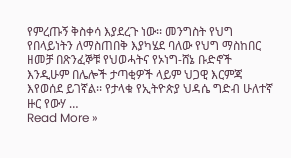የምረጡኝ ቅስቀሳ እያደረጉ ነው፡፡ መንግስት የህግ የበላይነትን ለማስጠበቅ እያካሄደ ባለው የህግ ማስከበር ዘመቻ በጽንፈኞቹ የህወሓትና የኦነግ-ሸኔ ቡድኖች እንዲሁም በሌሎች ታጣቂዎች ላይም ህጋዊ እርምጃ እየወሰደ ይገኛል፡፡ የታላቁ የኢትዮጵያ ህዳሴ ግድብ ሁለተኛ ዙር የውሃ …
Read More »